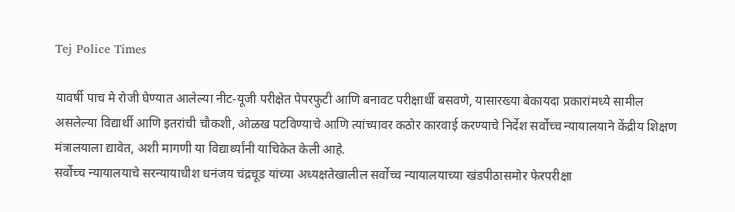Tej Police Times

यावर्षी पाच मे रोजी घेण्यात आलेल्या नीट-यूजी परीक्षेत पेपरफुटी आणि बनावट परीक्षार्थी बसवणे, यासारख्या बेकायदा प्रकारांमध्ये सामील असलेल्या विद्यार्थी आणि इतरांची चौकशी, ओळख पटविण्याचे आणि त्यांच्यावर कठोर कारवाई करण्याचे निर्देश सर्वोच्च न्यायालयाने केंद्रीय शिक्षण मंत्रालयाला द्यावेत, अशी मागणी या विद्यार्थ्यांनी याचिकेत केली आहे.
सर्वोच्च न्यायालयाचे सरन्यायाधीश धनंजय चंद्रचूड यांच्या अध्यक्षतेखालील सर्वोच्च न्यायालयाच्या खंडपीठासमोर फेरपरीक्षा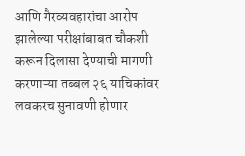आणि गैरव्यवहारांचा आरोप झालेल्या परीक्षांबाबत चौकशी करून दिलासा देण्याची मागणी करणाऱ्या तब्बल २६ याचिकांवर लवकरच सुनावणी होणार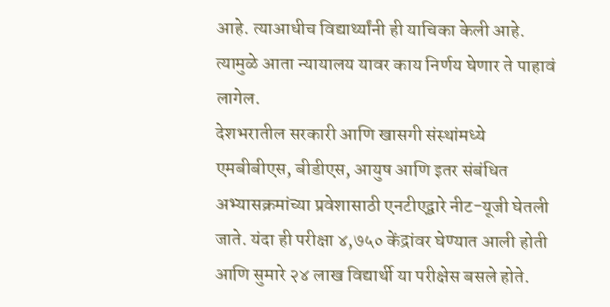आहे. त्याआधीच विद्यार्थ्यांनी ही याचिका केली आहे. त्यामुळे आता न्यायालय यावर काय निर्णय घेणार ते पाहावं लागेल.
देशभरातील सरकारी आणि खासगी संस्थांमध्ये एमबीबीएस, बीडीएस, आयुष आणि इतर संबंधित अभ्यासक्रमांच्या प्रवेशासाठी एनटीएद्वारे नीट-यूजी घेतली जाते. यंदा ही परीक्षा ४,७५० केंद्रांवर घेण्यात आली होती आणि सुमारे २४ लाख विद्यार्थी या परीक्षेस बसले होते.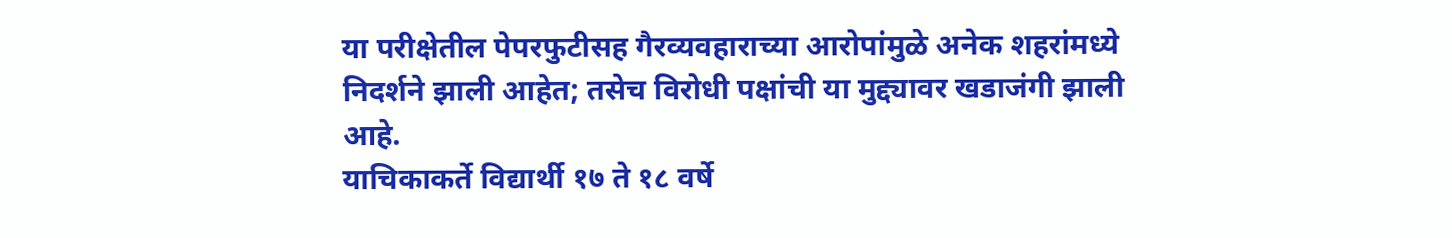या परीक्षेतील पेपरफुटीसह गैरव्यवहाराच्या आरोपांमुळे अनेक शहरांमध्ये निदर्शने झाली आहेत; तसेच विरोधी पक्षांची या मुद्द्यावर खडाजंगी झाली आहे.
याचिकाकर्ते विद्यार्थी १७ ते १८ वर्षे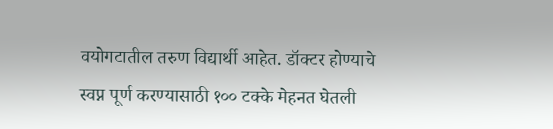वयोगटातील तरुण विद्यार्थी आहेत. डॉक्टर होण्याचे स्वप्न पूर्ण करण्यासाठी १०० टक्के मेहनत घेतली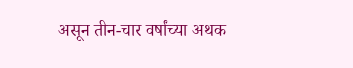असून तीन-चार वर्षांच्या अथक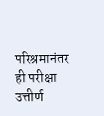परिश्रमानंतर ही परीक्षा उत्तीर्ण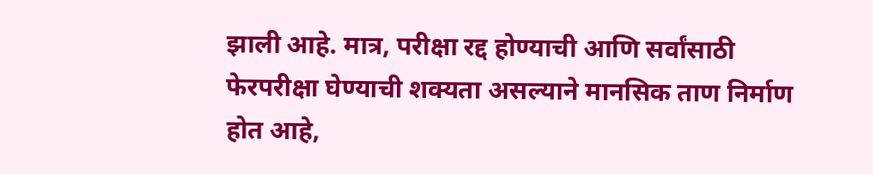झाली आहे. मात्र, परीक्षा रद्द होण्याची आणि सर्वांसाठी फेरपरीक्षा घेण्याची शक्यता असल्याने मानसिक ताण निर्माण होत आहे,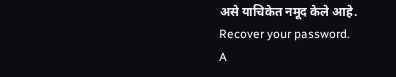असे याचिकेत नमूद केले आहे.
Recover your password.
A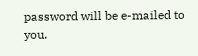password will be e-mailed to you.